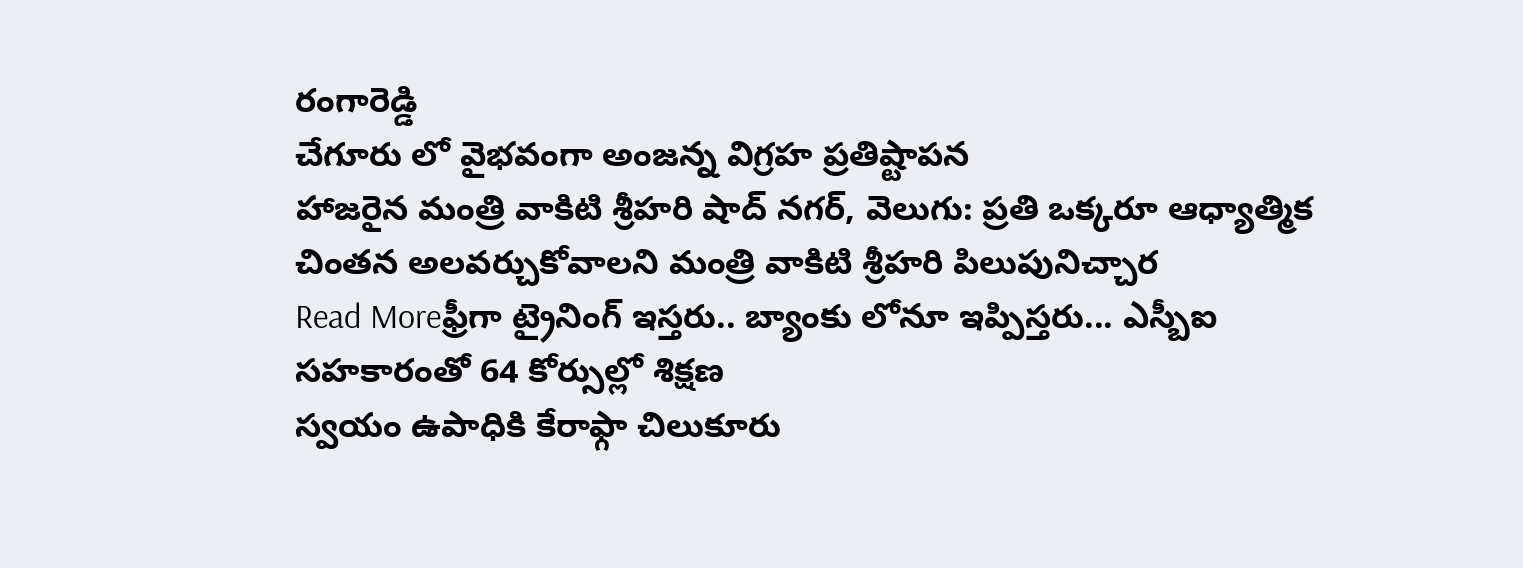రంగారెడ్డి
చేగూరు లో వైభవంగా అంజన్న విగ్రహ ప్రతిష్టాపన
హాజరైన మంత్రి వాకిటి శ్రీహరి షాద్ నగర్, వెలుగు: ప్రతి ఒక్కరూ ఆధ్యాత్మిక చింతన అలవర్చుకోవాలని మంత్రి వాకిటి శ్రీహరి పిలుపునిచ్చార
Read Moreఫ్రీగా ట్రైనింగ్ ఇస్తరు.. బ్యాంకు లోనూ ఇప్పిస్తరు... ఎస్బీఐ సహకారంతో 64 కోర్సుల్లో శిక్షణ
స్వయం ఉపాధికి కేరాఫ్గా చిలుకూరు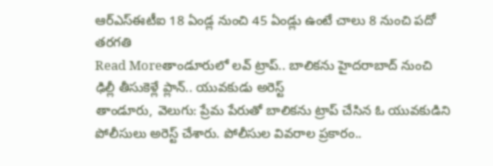ఆర్ఎస్ఈటీఐ 18 ఏండ్ల నుంచి 45 ఏండ్లు ఉంటే చాలు 8 నుంచి పదో తరగతి
Read Moreతాండూరులో లవ్ ట్రాప్.. బాలికను హైదరాబాద్ నుంచి ఢిల్లీ తీసుకెళ్లే ప్లాన్.. యువకుడు అరెస్ట్
తాండూరు, వెలుగు: ప్రేమ పేరుతో బాలికను ట్రాప్ చేసిన ఓ యువకుడిని పోలీసులు అరెస్ట్ చేశారు. పోలీసుల వివరాల ప్రకారం..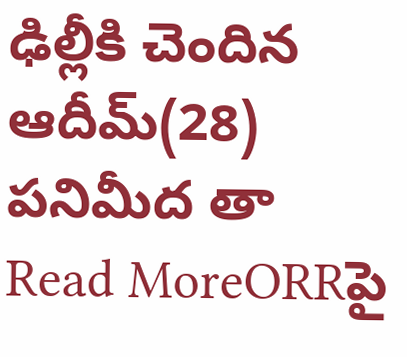ఢిల్లీకి చెందిన ఆదీమ్(28) పనిమీద తా
Read MoreORRపై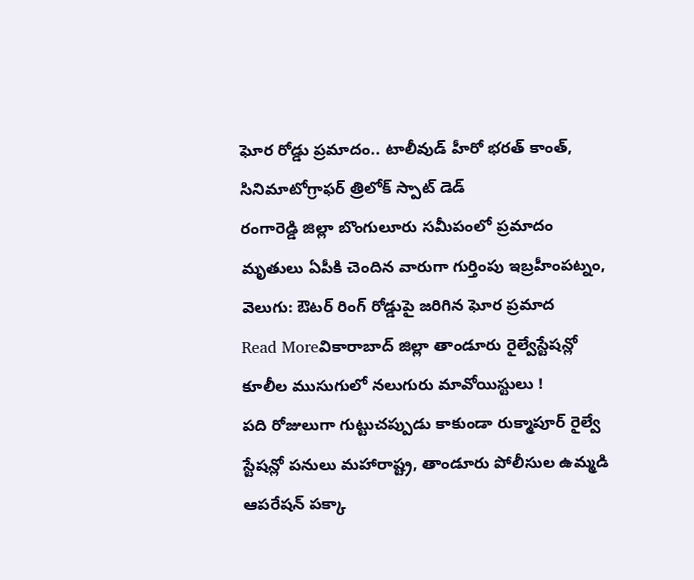ఘోర రోడ్డు ప్రమాదం.. టాలీవుడ్ హీరో భరత్ కాంత్, సినిమాటోగ్రాఫర్ త్రిలోక్ స్పాట్ డెడ్
రంగారెడ్డి జిల్లా బొంగులూరు సమీపంలో ప్రమాదం మృతులు ఏపీకి చెందిన వారుగా గుర్తింపు ఇబ్రహీంపట్నం, వెలుగు: ఔటర్ రింగ్ రోడ్డుపై జరిగిన ఘోర ప్రమాద
Read Moreవికారాబాద్ జిల్లా తాండూరు రైల్వేస్టేషన్లో కూలీల ముసుగులో నలుగురు మావోయిస్టులు !
పది రోజులుగా గుట్టుచప్పుడు కాకుండా రుక్మాపూర్ రైల్వే స్టేషన్లో పనులు మహారాష్ట్ర, తాండూరు పోలీసుల ఉమ్మడి ఆపరేషన్ పక్కా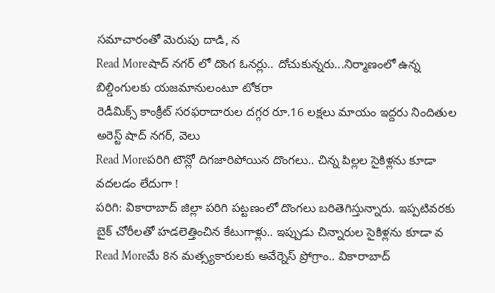సమాచారంతో మెరుపు దాడి, న
Read Moreషాద్ నగర్ లో దొంగ ఓనర్లు.. దోచుకున్నరు...నిర్మాణంలో ఉన్న బిల్డింగులకు యజమానులంటూ టోకరా
రెడీమిక్స్ కాంక్రీట్ సరఫరాదారుల దగ్గర రూ.16 లక్షలు మాయం ఇద్దరు నిందితుల అరెస్ట్ షాద్ నగర్, వెలు
Read Moreపరిగి టౌన్లో దిగజారిపోయిన దొంగలు.. చిన్న పిల్లల సైకిళ్లను కూడా వదలడం లేదుగా !
పరిగి: వికారాబాద్ జిల్లా పరిగి పట్టణంలో దొంగలు బరితెగిస్తున్నారు. ఇప్పటివరకు బైక్ చోరీలతో హడలెత్తించిన కేటుగాళ్లు.. ఇప్పుడు చిన్నారుల సైకిళ్లను కూడా వ
Read Moreమే 8న మత్స్యకారులకు అవేర్నెస్ ప్రోగ్రాం.. వికారాబాద్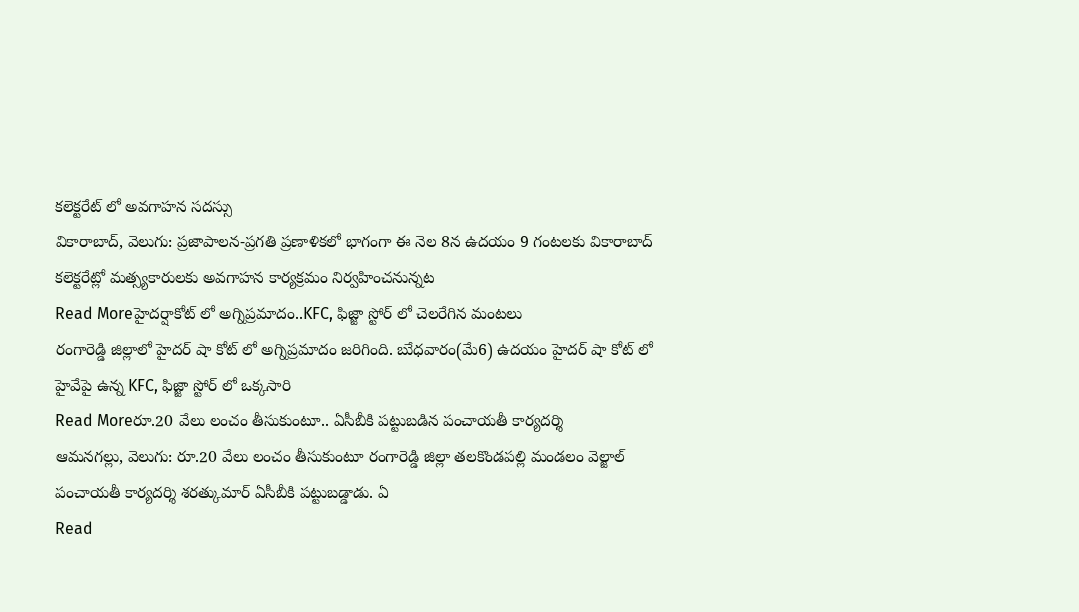కలెక్టరేట్ లో అవగాహన సదస్సు
వికారాబాద్, వెలుగు: ప్రజాపాలన-ప్రగతి ప్రణాళికలో భాగంగా ఈ నెల 8న ఉదయం 9 గంటలకు వికారాబాద్ కలెక్టరేట్లో మత్స్యకారులకు అవగాహన కార్యక్రమం నిర్వహించనున్నట
Read Moreహైదర్షాకోట్ లో అగ్నిప్రమాదం..KFC, ఫిజ్జా స్టోర్ లో చెలరేగిన మంటలు
రంగారెడ్డి జిల్లాలో హైదర్ షా కోట్ లో అగ్నిప్రమాదం జరిగింది. బుేధవారం(మే6) ఉదయం హైదర్ షా కోట్ లో హైవేపై ఉన్న KFC, ఫిజ్జా స్టోర్ లో ఒక్కసారి
Read Moreరూ.20 వేలు లంచం తీసుకుంటూ.. ఏసీబీకి పట్టుబడిన పంచాయతీ కార్యదర్శి
ఆమనగల్లు, వెలుగు: రూ.20 వేలు లంచం తీసుకుంటూ రంగారెడ్డి జిల్లా తలకొండపల్లి మండలం వెల్జాల్ పంచాయతీ కార్యదర్శి శరత్కుమార్ ఏసీబీకి పట్టుబడ్డాడు. ఏ
Read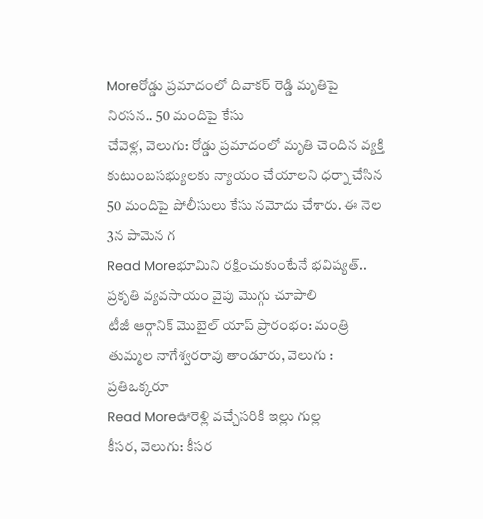Moreరోడ్డు ప్రమాదంలో దివాకర్ రెడ్డి మృతిపై నిరసన.. 50 మందిపై కేసు
చేవెళ్ల, వెలుగు: రోడ్డు ప్రమాదంలో మృతి చెందిన వ్యక్తి కుటుంబసభ్యులకు న్యాయం చేయాలని ధర్నా చేసిన 50 మందిపై పోలీసులు కేసు నమోదు చేశారు. ఈ నెల 3న పామెన గ
Read Moreభూమిని రక్షించుకుంటేనే భవిష్యత్.. ప్రకృతి వ్యవసాయం వైపు మొగ్గు చూపాలి
టీజీ ఆర్గానిక్ మొబైల్ యాప్ ప్రారంభం: మంత్రి తుమ్మల నాగేశ్వరరావు తాండూరు, వెలుగు : ప్రతిఒక్కరూ
Read Moreఊరెళ్లి వచ్చేసరికి ఇల్లు గుల్ల
కీసర, వెలుగు: కీసర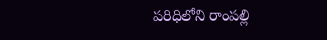పరిధిలోని రాంపల్లి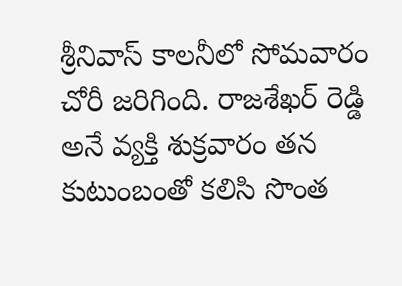శ్రీనివాస్ కాలనీలో సోమవారం చోరీ జరిగింది. రాజశేఖర్ రెడ్డి అనే వ్యక్తి శుక్రవారం తన కుటుంబంతో కలిసి సొంత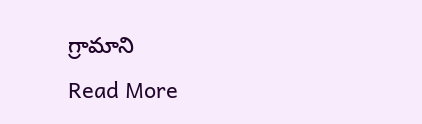గ్రామాని
Read More